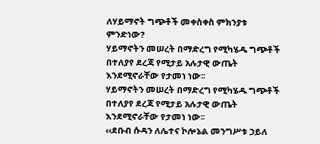ለሃይማኖት ግጭቶች መቀስቀስ ምክንያቱ ምንድነው?
ሃይማኖትን መሠረት በማድረግ የሚካሄዱ ግጭቶች በተለያየ ደረጃ የሚታይ አሉታዊ ውጤት እንደሚኖራቸው የታመነ ነው፡፡
ሃይማኖትን መሠረት በማድረግ የሚካሄዱ ግጭቶች በተለያየ ደረጃ የሚታይ አሉታዊ ውጤት እንደሚኖራቸው የታመነ ነው፡፡
‹‹ደቡብ ሱዳን ለሌተና ኮሎኔል መንግሥቱ ኃይለ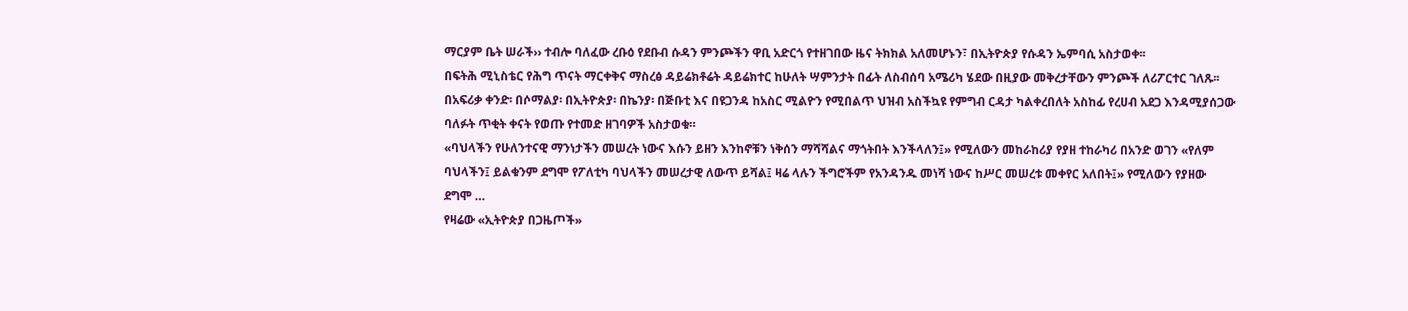ማርያም ቤት ሠራች›› ተብሎ ባለፈው ረቡዕ የደቡብ ሱዳን ምንጮችን ዋቢ አድርጎ የተዘገበው ዜና ትክክል አለመሆኑን፣ በኢትዮጵያ የሱዳን ኤምባሲ አስታወቀ፡፡
በፍትሕ ሚኒስቴር የሕግ ጥናት ማርቀቅና ማስረፅ ዳይሬክቶሬት ዳይሬክተር ከሁለት ሣምንታት በፊት ለስብሰባ አሜሪካ ሄደው በዚያው መቅረታቸውን ምንጮች ለሪፖርተር ገለጹ፡፡
በአፍሪቃ ቀንድ፡ በሶማልያ፡ በኢትዮጵያ፡ በኬንያ፡ በጅቡቲ እና በዩጋንዳ ከአስር ሚልዮን የሚበልጥ ህዝብ አስችኳዩ የምግብ ርዳታ ካልቀረበለት አስከፊ የረሀብ አደጋ እንዳሚያሰጋው ባለፉት ጥቂት ቀናት የወጡ የተመድ ዘገባዎች አስታወቁ።
«ባህላችን የሁለንተናዊ ማንነታችን መሠረት ነውና እሱን ይዘን እንከኖቹን ነቅሰን ማሻሻልና ማጎትበት እንችላለን፤» የሚለውን መከራከሪያ የያዘ ተከራካሪ በአንድ ወገን «የለም ባህላችን፤ ይልቁንም ደግሞ የፖለቲካ ባህላችን መሠረታዊ ለውጥ ይሻል፤ ዛሬ ላሉን ችግሮችም የአንዳንዱ መነሻ ነውና ከሥር መሠረቱ መቀየር አለበት፤» የሚለውን የያዘው ደግሞ …
የዛሬው «ኢትዮጵያ በጋዜጦች»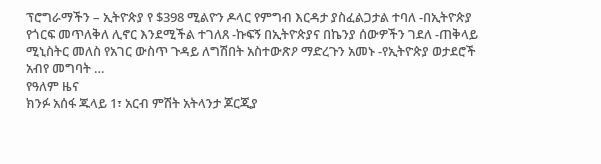ፕሮግራማችን – ኢትዮጵያ የ $398 ሚልዮን ዶላር የምግብ እርዳታ ያስፈልጋታል ተባለ -በኢትዮጵያ የጎርፍ መጥለቅለ ሊኖር እንደሚችል ተገለጸ -ኩፍኝ በኢትዮጵያና በኬንያ ሰውዎችን ገደለ -ጠቅላይ ሚኒስትር መለስ የአገር ውስጥ ጉዳይ ለግሽበት አስተውጽዖ ማድረጉን አመኑ -የኢትዮጵያ ወታደሮች አብየ መግባት …
የዓለም ዜና
ክንፉ አሰፋ ጁላይ 1፣ አርብ ምሽት አትላንታ ጆርጂያ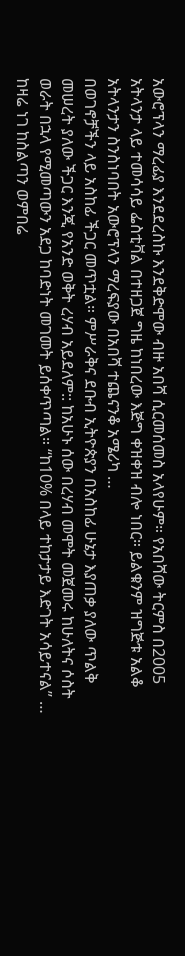አውሮፕላን ማረፊያ እንደደረስኩ እንደቅድሞው ብዙ አበሻ ሲርመሰመስ አላየሁም። የአበሻው ትርምስ በ2005 አትላንታ ላይ ተመሳሳይ ፌስቲቫል በተዘጋጀ ግዜ ከነበረው እጅግ ቀዝቀዝ ብሎ ነበር። ይልቁንም ዝግጅቱ አልቆ አትላንታን ስንስነባበት አውሮፕላን ማረፍያው በአበሻ ተጨናንቆ አሜሪካ …
በወገኖቻችን ላይ አስከፊ ችጋር መጥቷል። ምሥራቅና ደቡብ ኢትዮጵያን በአስከፊ ሁኔታ እያጠቃ ያለው ጥልቅ መሠረት ያለው ችጋር እንጂ የአንድ ወቅት ረሃብ አይደለም:: ከአሁኑ ሰው በረሃብ መሞት መጀመሩ ከሁለትና ሶስት ወራት በኋላ የሚመጣውን አደጋ ከባድነት መገመት ይሰቀጥጣል። “ከ10% በላይ ተከታታይ እድገት አሳይተናል” …
ከዛሬ ነገ ከስልጣን ወምበሬ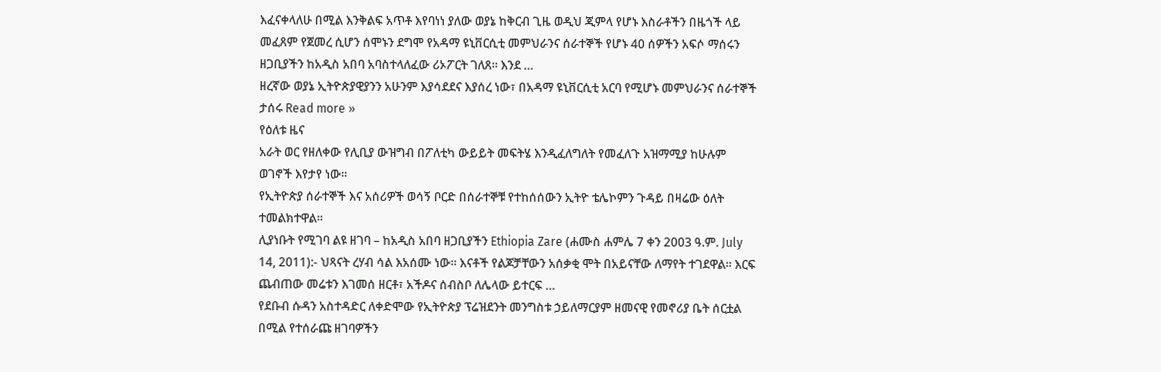እፈናቀላለሁ በሚል እንቅልፍ አጥቶ እየባነነ ያለው ወያኔ ከቅርብ ጊዜ ወዲህ ጂምላ የሆኑ እስራቶችን በዜጎች ላይ መፈጸም የጀመረ ሲሆን ሰሞኑን ደግሞ የአዳማ ዩኒቨርሲቲ መምህራንና ሰራተኞች የሆኑ 40 ሰዎችን አፍሶ ማሰሩን ዘጋቢያችን ከአዲስ አበባ አባስተላለፈው ሪኦፖርት ገለጸ። እንደ …
ዘረኛው ወያኔ ኢትዮጵያዊያንን አሁንም እያሳደደና እያሰረ ነው፣ በአዳማ ዩኒቨርሲቲ አርባ የሚሆኑ መምህራንና ሰራተኞች ታሰሩ Read more »
የዕለቱ ዜና
አራት ወር የዘለቀው የሊቢያ ውዝግብ በፖለቲካ ውይይት መፍትሄ እንዲፈለግለት የመፈለጉ አዝማሚያ ከሁሉም ወገኖች እየታየ ነው።
የኢትዮጵያ ሰራተኞች እና አሰሪዎች ወሳኝ ቦርድ በሰራተኞቹ የተከሰሰውን ኢትዮ ቴሌኮምን ጉዳይ በዛሬው ዕለት ተመልክተዋል።
ሊያነቡት የሚገባ ልዩ ዘገባ – ከአዲስ አበባ ዘጋቢያችን Ethiopia Zare (ሐሙስ ሐምሌ 7 ቀን 2003 ዓ.ም. July 14, 2011):- ህጻናት ረሃብ ሳል እአሰሙ ነው። እናቶች የልጆቻቸውን አሰቃቂ ሞት በአይናቸው ለማየት ተገደዋል። እርፍ ጨብጠው መሬቱን እገመሰ ዘርቶ፣ አችዶና ሰብስቦ ለሌላው ይተርፍ …
የደቡብ ሱዳን አስተዳድር ለቀድሞው የኢትዮጵያ ፕሬዝደንት መንግስቱ ኃይለማርያም ዘመናዊ የመኖሪያ ቤት ሰርቷል በሚል የተሰራጩ ዘገባዎችን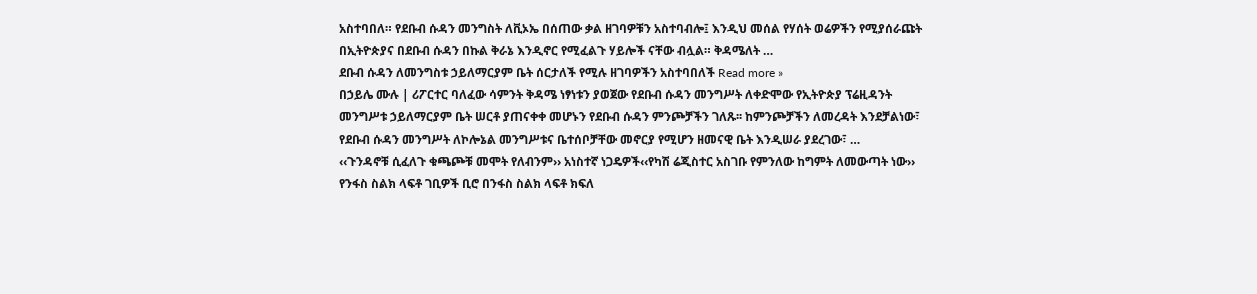አስተባበለ። የደቡብ ሱዳን መንግስት ለቪኦኤ በሰጠው ቃል ዘገባዎቹን አስተባብሎ፤ እንዲህ መሰል የሃሰት ወሬዎችን የሚያሰራጩት በኢትዮጵያና በደቡብ ሱዳን በኩል ቅራኔ እንዲኖር የሚፈልጉ ሃይሎች ናቸው ብሏል። ቅዳሜለት …
ደቡብ ሱዳን ለመንግስቱ ኃይለማርያም ቤት ሰርታለች የሚሉ ዘገባዎችን አስተባበለች Read more »
በኃይሌ ሙሉ | ሪፖርተር ባለፈው ሳምንት ቅዳሜ ነፃነቱን ያወጀው የደቡብ ሱዳን መንግሥት ለቀድሞው የኢትዮጵያ ፕሬዚዳንት መንግሥቱ ኃይለማርያም ቤት ሠርቶ ያጠናቀቀ መሆኑን የደቡብ ሱዳን ምንጮቻችን ገለጹ፡፡ ከምንጮቻችን ለመረዳት እንደቻልነው፣ የደቡብ ሱዳን መንግሥት ለኮሎኔል መንግሥቱና ቤተሰቦቻቸው መኖርያ የሚሆን ዘመናዊ ቤት እንዲሠራ ያደረገው፣ …
‹‹ጉንዳኖቹ ሲፈለጉ ቁጫጮቹ መሞት የለብንም›› አነስተኛ ነጋዴዎች‹‹የካሽ ሬጂስተር አስገቡ የምንለው ከግምት ለመውጣት ነው›› የንፋስ ስልክ ላፍቶ ገቢዎች ቢሮ በንፋስ ስልክ ላፍቶ ክፍለ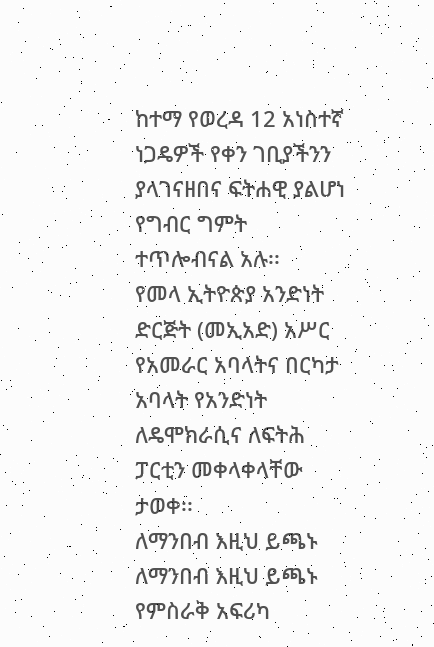ከተማ የወረዳ 12 አነስተኛ ነጋዴዎች የቀን ገቢያችንን ያላገናዘበና ፍትሐዊ ያልሆነ የግብር ግምት ተጥሎብናል አሉ፡፡
የመላ ኢትዮጵያ አንድነት ድርጅት (መኢአድ) አሥር የአመራር አባላትና በርካታ አባላት የአንድነት ለዴሞክራሲና ለፍትሕ ፓርቲን መቀላቀላቸው ታወቀ፡፡
ለማንበብ እዚህ ይጫኑ
ለማንበብ እዚህ ይጫኑ
የምስራቅ አፍሪካ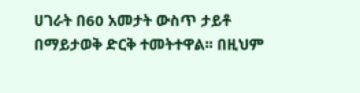ሀገራት በ60 አመታት ውስጥ ታይቶ በማይታወቅ ድርቅ ተመትተዋል፡፡ በዚህም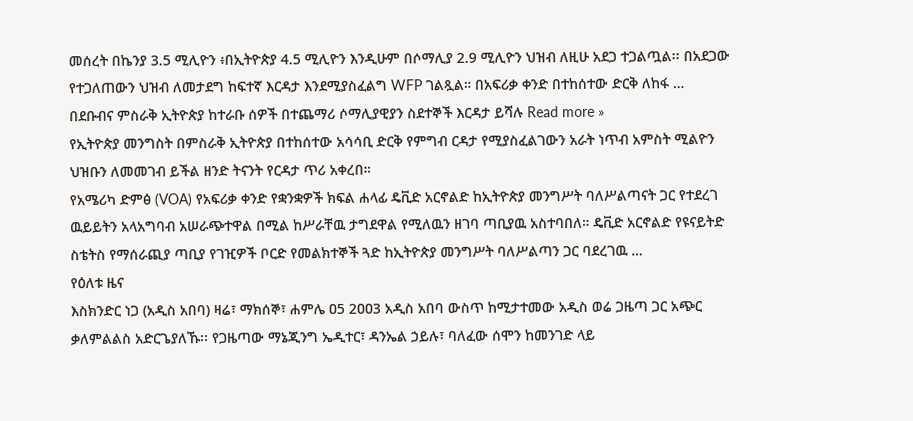መሰረት በኬንያ 3.5 ሚሊዮን ፥በኢትዮጵያ 4.5 ሚሊዮን እንዲሁም በሶማሊያ 2.9 ሚሊዮን ህዝብ ለዚሁ አደጋ ተጋልጧል፡፡ በአደጋው የተጋለጠውን ህዝብ ለመታደግ ከፍተኛ እርዳታ እንደሚያስፈልግ WFP ገልጿል። በአፍሪቃ ቀንድ በተከሰተው ድርቅ ለከፋ …
በደቡብና ምስራቅ ኢትዮጵያ ከተራቡ ሰዎች በተጨማሪ ሶማሊያዊያን ስደተኞች እርዳታ ይሻሉ Read more »
የኢትዮጵያ መንግስት በምስራቅ ኢትዮጵያ በተከሰተው አሳሳቢ ድርቅ የምግብ ርዳታ የሚያስፈልገውን አራት ነጥብ አምስት ሚልዮን ህዝቡን ለመመገብ ይችል ዘንድ ትናንት የርዳታ ጥሪ አቀረበ።
የአሜሪካ ድምፅ (VOA) የአፍሪቃ ቀንድ የቋንቋዎች ክፍል ሐላፊ ዴቪድ አርኖልድ ከኢትዮጵያ መንግሥት ባለሥልጣናት ጋር የተደረገ ዉይይትን አላአግባብ አሠራጭተዋል በሚል ከሥራቸዉ ታግደዋል የሚለዉን ዘገባ ጣቢያዉ አስተባበለ። ዴቪድ አርኖልድ የዩናይትድ ስቴትስ የማሰራጪያ ጣቢያ የገዢዎች ቦርድ የመልክተኞች ጓድ ከኢትዮጵያ መንግሥት ባለሥልጣን ጋር ባደረገዉ …
የዕለቱ ዜና
እስክንድር ነጋ (አዲስ አበባ) ዛሬ፣ ማክሰኞ፣ ሐምሌ ዐ5 2ዐዐ3 አዲስ አበባ ውስጥ ከሚታተመው አዲስ ወሬ ጋዜጣ ጋር አጭር ቃለምልልስ አድርጌያለኹ፡፡ የጋዜጣው ማኔጂንግ ኤዲተር፣ ዳንኤል ኃይሉ፣ ባለፈው ሰሞን ከመንገድ ላይ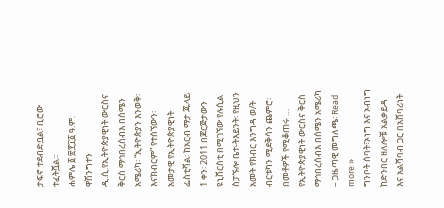ታፍኖ ተደብድቧል፣ ቢሮው ተፈትሿል፡፡
ሐምሌ ፩ ፳፻፲፩ ዓ.ም. ዋሽንግተን ዲ.ሲ.የኢትዮጵያዊነት ውርስና ቅርስ ማኅበረሰብእ በሰሜን አሜሪካ፡ “ኢትዮጵያን እንወቅ፡ እናክብርም” የተሰኘውን፡ አመታዊ የኢትዮጵያዊነት ፌስቲቫል፡ ከአርብ ማታ ጁላይ 1 ቀን፡ 2011 በጆርጅታውን ዩኒቨርስቲ በሚገኘው የሉሲል ስፓኙሎ ቤተ-ትእይንት፡ የዚህን አመት የክብር እንግዳ ወ/ት ብርቱካን ሚደቅሳን ጨምሮ፡ በመቶዎች የሚቆጠሩ …
የኢትዮጵያዊነት ውርስና ቅርስ ማኅበረሰብእ በሰሜን አሜሪካ – ጋዜጣዊ መግለጫ፡ Read more »
ግንቦት ሰባት፣ኦነግ እና ኦብነግ ከድንበር ዘለሎቹ አልቃይዳ እና አልሻባብ ጋር በአሸባሪነት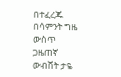በተፈረጁ በሳምንት ግዜ ውስጥ ጋዜጠኛ ውብሸት ታዬ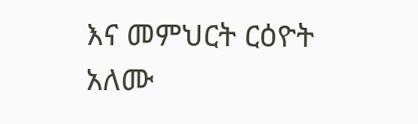እና መምህርት ርዕዮት አለሙ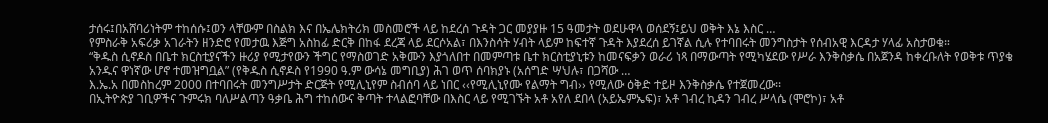ታሰሩ፤በአሸባሪነትም ተከሰሱ፤ወን ላቸውም በስልክ እና በኤሌክትሪክ መስመሮች ላይ ከደረሰ ጉዳት ጋር መያያዙ 15 ዓመታት ወደሁዋላ ወሰደኝ፤ይህ ወቅት እኔ እስር …
የምስራቅ አፍሪቃ አገራትን ዘንድሮ የመታዉ እጅግ አስከፊ ድርቅ በከፋ ደረጃ ላይ ደርሶአል፣ በእንስሳት ሃብት ላይም ከፍተኛ ጉዳት እያደረሰ ይገኛል ሲሉ የተባበሩት መንግስታት የሰብአዊ እርዳታ ሃላፊ አስታወቁ።
“ቅዱስ ሲኖዶስ በቤተ ክርስቲያናችን ዙሪያ የሚታየውን ችግር የማስወገድ አቅሙን እያጎለበተ በመምጣቱ ቤተ ክርስቲያኒቱን ከመናፍቃን ወራሪ ነጻ በማውጣት የሚካሄደው የሥራ እንቅስቃሴ በአጀንዳ ከቀረቡለት የወቅቱ ጥያቄ አንዱና ዋነኛው ሆኖ ተመዝግቧል” (የቅዱስ ሲኖዶስ የ1990 ዓ.ም ውሳኔ መግቢያ) ሕገ ወጥ ሰባክያኑ (አሰግድ ሣህሉ፣ በጋሻው …
እ.ኤ.አ በመስከረም 2000 በተባበሩት መንግሥታት ድርጅት የሚሊኒየም ስብሰባ ላይ ነበር ‹‹የሚሊኒየሙ የልማት ግብ›› የሚለው ዕቅድ ተይዞ እንቅስቃሴ የተጀመረው፡፡
በኢትዮጵያ ገቢዎችና ጉምሩክ ባለሥልጣን ዓቃቤ ሕግ ተከሰውና ቅጣት ተላልፎባቸው በእስር ላይ የሚገኙት አቶ አየለ ደበላ (አይኤምኤፍ)፣ አቶ ገብረ ኪዳን ገብረ ሥላሴ (ሞሮኮ)፣ አቶ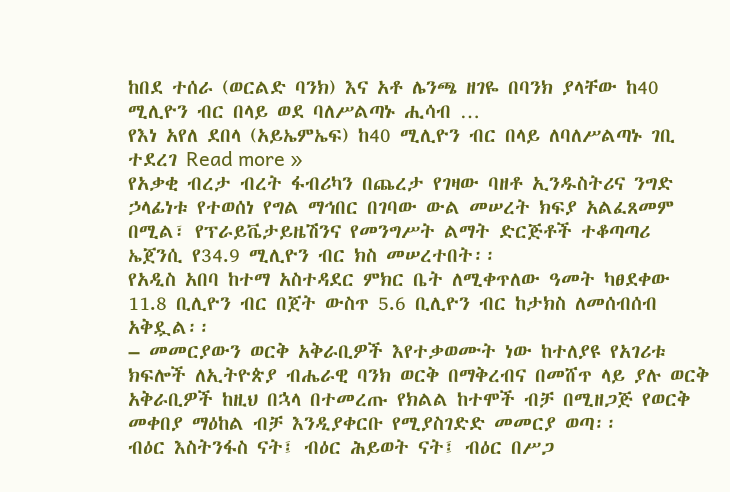ከበደ ተሰራ (ወርልድ ባንክ) እና አቶ ሌንጫ ዘገዬ በባንክ ያላቸው ከ40 ሚሊዮን ብር በላይ ወደ ባለሥልጣኑ ሒሳብ …
የእነ አየለ ደበላ (አይኤምኤፍ) ከ40 ሚሊዮን ብር በላይ ለባለሥልጣኑ ገቢ ተደረገ Read more »
የአቃቂ ብረታ ብረት ፋብሪካን በጨረታ የገዛው ባዘቶ ኢንዱስትሪና ንግድ ኃላፊነቱ የተወሰነ የግል ማኅበር በገባው ውል መሠረት ክፍያ አልፈጸመም በሚል፣ የፕራይቬታይዜሽንና የመንግሥት ልማት ድርጅቶች ተቆጣጣሪ ኤጀንሲ የ34.9 ሚሊዮን ብር ክስ መሠረተበት፡፡
የአዲስ አበባ ከተማ አስተዳደር ምክር ቤት ለሚቀጥለው ዓመት ካፀደቀው 11.8 ቢሊዮን ብር በጀት ውስጥ 5.6 ቢሊዮን ብር ከታክስ ለመሰብሰብ አቅዷል፡፡
– መመርያውን ወርቅ አቅራቢዎች እየተቃወሙት ነው ከተለያዩ የአገሪቱ ክፍሎች ለኢትዮጵያ ብሔራዊ ባንክ ወርቅ በማቅረብና በመሸጥ ላይ ያሉ ወርቅ አቅራቢዎች ከዚህ በኋላ በተመረጡ የክልል ከተሞች ብቻ በሚዘጋጅ የወርቅ መቀበያ ማዕከል ብቻ እንዲያቀርቡ የሚያስገድድ መመርያ ወጣ፡፡
ብዕር እስትንፋስ ናት፤ ብዕር ሕይወት ናት፤ ብዕር በሥጋ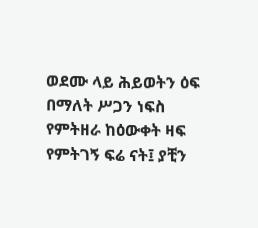ወደሙ ላይ ሕይወትን ዕፍ በማለት ሥጋን ነፍስ የምትዘራ ከዕውቀት ዛፍ የምትገኝ ፍሬ ናት፤ ያቺን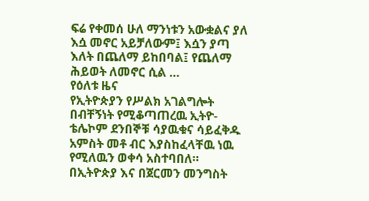ፍሬ የቀመሰ ሁለ ማንነቱን አውቋልና ያለ እሷ መኖር አይቻለውም፤ እሷን ያጣ እለት በጨለማ ይከበባል፤ የጨለማ ሕይወት ለመኖር ሲል …
የዕለቱ ዜና
የኢትዮጵያን የሥልክ አገልግሎት በብቸኝነት የሚቆጣጠረዉ ኢትዮ-ቴሌኮም ደንበኞቹ ሳያዉቁና ሳይፈቅዱ አምስት መቶ ብር እያስከፈላቸዉ ነዉ የሚለዉን ወቀሳ አስተባበለ።
በኢትዮጵያ እና በጀርመን መንግስት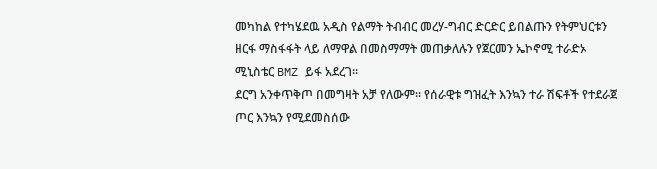መካከል የተካሄደዉ አዲስ የልማት ትብብር መረሃ-ግብር ድርድር ይበልጡን የትምህርቱን ዘርፋ ማስፋፋት ላይ ለማዋል በመስማማት መጠቃለሉን የጀርመን ኤኮኖሚ ተራድኦ ሚኒስቴር BMZ ይፋ አደረገ።
ደርግ አንቀጥቅጦ በመግዛት አቻ የለውም፡፡ የሰራዊቱ ግዝፈት እንኳን ተራ ሽፍቶች የተደራጀ ጦር እንኳን የሚደመስሰው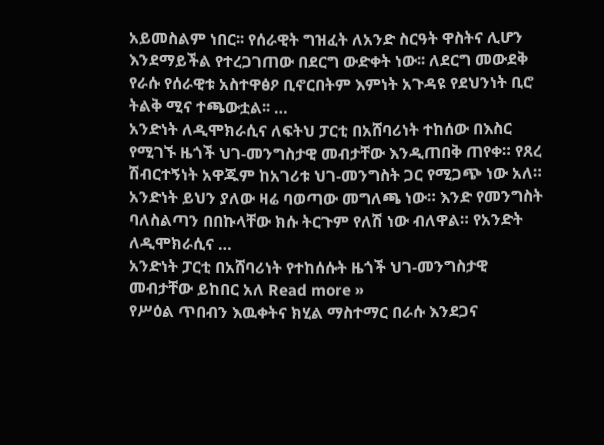አይመስልም ነበር፡፡ የሰራዊት ግዝፈት ለአንድ ስርዓት ዋስትና ሊሆን እንደማይችል የተረጋገጠው በደርግ ውድቀት ነው፡፡ ለደርግ መውደቅ የራሱ የሰራዊቱ አስተዋፅዖ ቢኖርበትም እምነት አጉዳዩ የደህንነት ቢሮ ትልቅ ሚና ተጫውቷል፡፡ …
አንድነት ለዲሞክራሲና ለፍትህ ፓርቲ በአሸባሪነት ተከሰው በእስር የሚገኙ ዜጎች ህገ-መንግስታዊ መብታቸው እንዲጠበቅ ጠየቀ። የጸረ ሽብርተኝነት አዋጁም ከአገሪቱ ህገ-መንግስት ጋር የሚጋጭ ነው አለ። አንድነት ይህን ያለው ዛሬ ባወጣው መግለጫ ነው። እንድ የመንግስት ባለስልጣን በበኩላቸው ክሱ ትርጉም የለሽ ነው ብለዋል። የአንድት ለዲሞክራሲና …
አንድነት ፓርቲ በአሸባሪነት የተከሰሱት ዜጎች ህገ-መንግስታዊ መብታቸው ይከበር አለ Read more »
የሥዕል ጥበብን እዉቀትና ክሂል ማስተማር በራሱ እንደጋና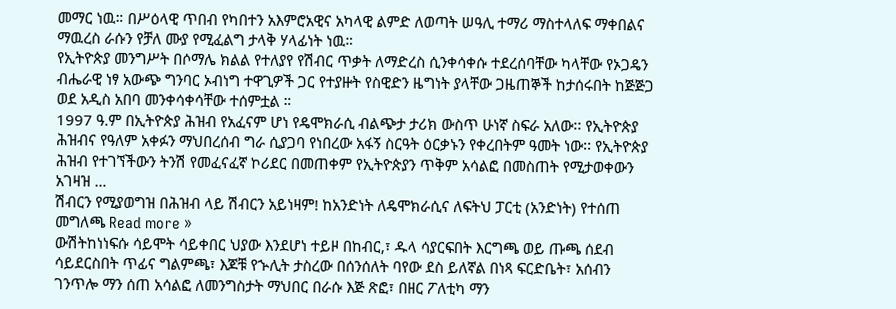መማር ነዉ። በሥዕላዊ ጥበብ የካበተን አእምሮአዊና አካላዊ ልምድ ለወጣት ሠዓሊ ተማሪ ማስተላለፍ ማቀበልና ማዉረስ ራሱን የቻለ ሙያ የሚፈልግ ታላቅ ሃላፊነት ነዉ።
የኢትዮጵያ መንግሥት በሶማሌ ክልል የተለያየ የሽብር ጥቃት ለማድረስ ሲንቀሳቀሱ ተደረሰባቸው ካላቸው የኦጋዴን ብሔራዊ ነፃ አውጭ ግንባር ኦብነግ ተዋጊዎች ጋር የተያዙት የስዊድን ዜግነት ያላቸው ጋዜጠኞች ከታሰሩበት ከጅጅጋ ወደ አዲስ አበባ መንቀሳቀሳቸው ተሰምቷል ።
1997 ዓ.ም በኢትዮጵያ ሕዝብ የአፈናም ሆነ የዴሞክራሲ ብልጭታ ታሪክ ውስጥ ሁነኛ ስፍራ አለው፡፡ የኢትዮጵያ ሕዝብና የዓለም አቀፉን ማህበረሰብ ግራ ሲያጋባ የነበረው አፋኝ ስርዓት ዕርቃኑን የቀረበትም ዓመት ነው፡፡ የኢትዮጵያ ሕዝብ የተገኘችውን ትንሽ የመፈናፈኛ ኮሪደር በመጠቀም የኢትዮጵያን ጥቅም አሳልፎ በመስጠት የሚታወቀውን አገዛዝ …
ሽብርን የሚያወግዝ በሕዝብ ላይ ሽብርን አይነዛም! ከአንድነት ለዴሞክራሲና ለፍትህ ፓርቲ (አንድነት) የተሰጠ መግለጫ Read more »
ውሽትከነነፍሱ ሳይሞት ሳይቀበር ህያው እንደሆነ ተይዞ በከብር,፣ ዱላ ሳያርፍበት እርግጫ ወይ ጡጫ ሰደብ ሳይደርስበት ጥፊና ግልምጫ፣ እጆቹ የኍሊት ታስረው በሰንሰለት ባየው ደስ ይለኛል በነጻ ፍርድቤት፣ አሰብን ገንጥሎ ማን ሰጠ አሳልፎ ለመንግስታት ማህበር በራሱ እጅ ጽፎ፣ በዘር ፖለቲካ ማን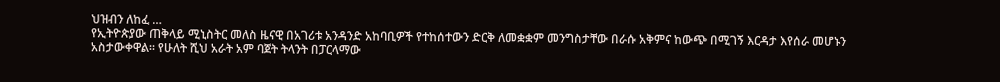ህዝብን ለከፈ …
የኢትዮጵያው ጠቅላይ ሚኒስትር መለስ ዜናዊ በአገሪቱ አንዳንድ አከባቢዎች የተከሰተውን ድርቅ ለመቋቋም መንግስታቸው በራሱ አቅምና ከውጭ በሚገኝ እርዳታ እየሰራ መሆኑን አስታውቀዋል። የሁለት ሺህ አራት አም ባጀት ትላንት በፓርላማው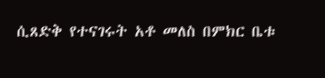ሲጸድቅ የተናገሩት አቶ መለስ በምክር ቤቱ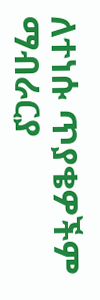ለተነሱ ጥያቄዎችም ማብራርያ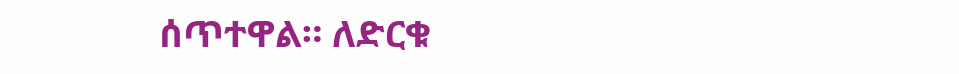ሰጥተዋል። ለድርቁ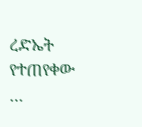ረድኤት የተጠየቀው …